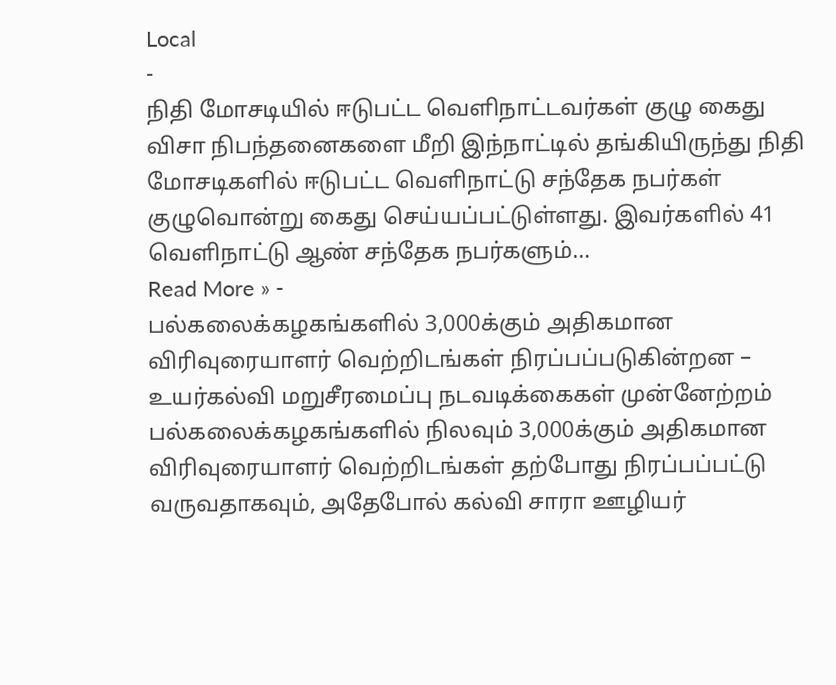Local
-
நிதி மோசடியில் ஈடுபட்ட வெளிநாட்டவர்கள் குழு கைது
விசா நிபந்தனைகளை மீறி இந்நாட்டில் தங்கியிருந்து நிதி மோசடிகளில் ஈடுபட்ட வெளிநாட்டு சந்தேக நபர்கள் குழுவொன்று கைது செய்யப்பட்டுள்ளது. இவர்களில் 41 வெளிநாட்டு ஆண் சந்தேக நபர்களும்…
Read More » -
பல்கலைக்கழகங்களில் 3,000க்கும் அதிகமான விரிவுரையாளர் வெற்றிடங்கள் நிரப்பப்படுகின்றன – உயர்கல்வி மறுசீரமைப்பு நடவடிக்கைகள் முன்னேற்றம்
பல்கலைக்கழகங்களில் நிலவும் 3,000க்கும் அதிகமான விரிவுரையாளர் வெற்றிடங்கள் தற்போது நிரப்பப்பட்டு வருவதாகவும், அதேபோல் கல்வி சாரா ஊழியர்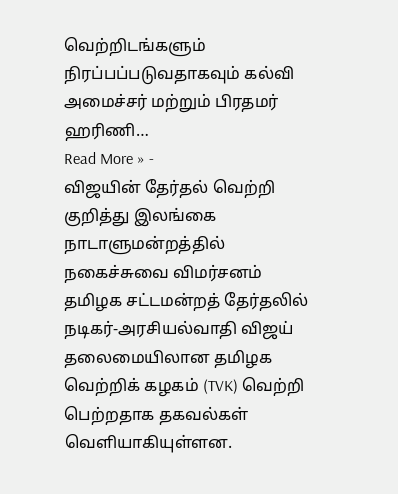வெற்றிடங்களும் நிரப்பப்படுவதாகவும் கல்வி அமைச்சர் மற்றும் பிரதமர் ஹரிணி…
Read More » -
விஜயின் தேர்தல் வெற்றி குறித்து இலங்கை நாடாளுமன்றத்தில் நகைச்சுவை விமர்சனம்
தமிழக சட்டமன்றத் தேர்தலில் நடிகர்-அரசியல்வாதி விஜய் தலைமையிலான தமிழக வெற்றிக் கழகம் (TVK) வெற்றி பெற்றதாக தகவல்கள் வெளியாகியுள்ளன.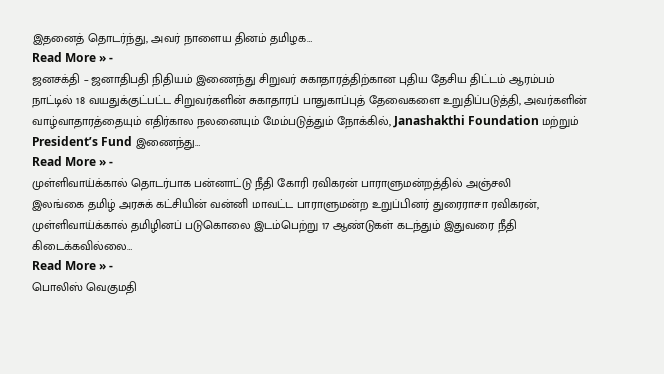இதனைத் தொடர்ந்து, அவர் நாளைய தினம் தமிழக…
Read More » -
ஜனசக்தி – ஜனாதிபதி நிதியம் இணைந்து சிறுவர் சுகாதாரத்திற்கான புதிய தேசிய திட்டம் ஆரம்பம்
நாட்டில் 18 வயதுக்குட்பட்ட சிறுவர்களின் சுகாதாரப் பாதுகாப்புத் தேவைகளை உறுதிப்படுத்தி, அவர்களின் வாழ்வாதாரத்தையும் எதிர்கால நலனையும் மேம்படுத்தும் நோக்கில், Janashakthi Foundation மற்றும் President’s Fund இணைந்து…
Read More » -
முள்ளிவாய்க்கால் தொடர்பாக பன்னாட்டு நீதி கோரி ரவிகரன் பாராளுமன்றத்தில் அஞ்சலி
இலங்கை தமிழ் அரசுக் கட்சியின் வன்னி மாவட்ட பாராளுமன்ற உறுப்பினர் துரைராசா ரவிகரன், முள்ளிவாய்க்கால் தமிழினப் படுகொலை இடம்பெற்று 17 ஆண்டுகள் கடந்தும் இதுவரை நீதி கிடைக்கவில்லை…
Read More » -
பொலிஸ் வெகுமதி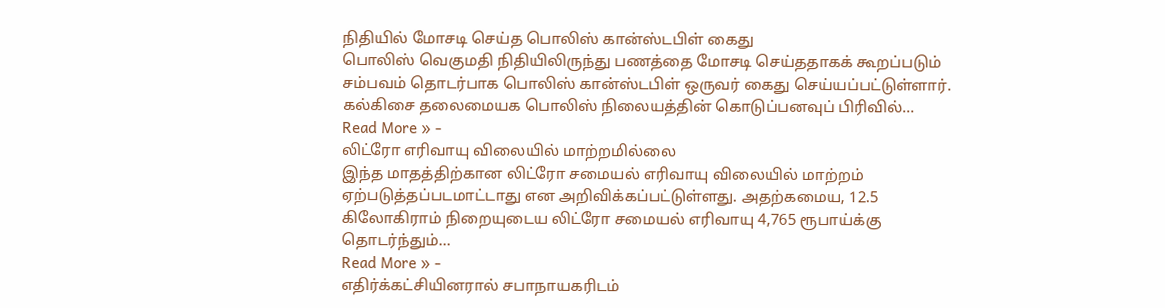நிதியில் மோசடி செய்த பொலிஸ் கான்ஸ்டபிள் கைது
பொலிஸ் வெகுமதி நிதியிலிருந்து பணத்தை மோசடி செய்ததாகக் கூறப்படும் சம்பவம் தொடர்பாக பொலிஸ் கான்ஸ்டபிள் ஒருவர் கைது செய்யப்பட்டுள்ளார். கல்கிசை தலைமையக பொலிஸ் நிலையத்தின் கொடுப்பனவுப் பிரிவில்…
Read More » -
லிட்ரோ எரிவாயு விலையில் மாற்றமில்லை
இந்த மாதத்திற்கான லிட்ரோ சமையல் எரிவாயு விலையில் மாற்றம் ஏற்படுத்தப்படமாட்டாது என அறிவிக்கப்பட்டுள்ளது. அதற்கமைய, 12.5 கிலோகிராம் நிறையுடைய லிட்ரோ சமையல் எரிவாயு 4,765 ரூபாய்க்கு தொடர்ந்தும்…
Read More » -
எதிர்க்கட்சியினரால் சபாநாயகரிடம்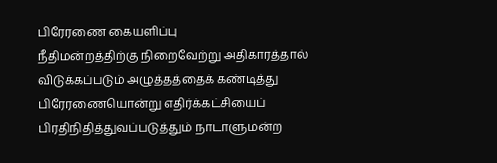பிரேரணை கையளிப்பு
நீதிமன்றத்திற்கு நிறைவேற்று அதிகாரத்தால் விடுக்கப்படும் அழுத்தத்தைக் கண்டித்து பிரேரணையொன்று எதிர்க்கட்சியைப் பிரதிநிதித்துவப்படுத்தும் நாடாளுமன்ற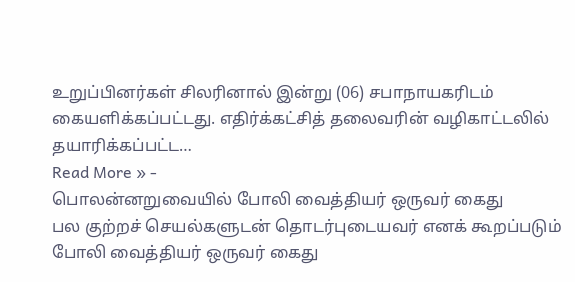உறுப்பினர்கள் சிலரினால் இன்று (06) சபாநாயகரிடம் கையளிக்கப்பட்டது. எதிர்க்கட்சித் தலைவரின் வழிகாட்டலில் தயாரிக்கப்பட்ட…
Read More » -
பொலன்னறுவையில் போலி வைத்தியர் ஒருவர் கைது
பல குற்றச் செயல்களுடன் தொடர்புடையவர் எனக் கூறப்படும் போலி வைத்தியர் ஒருவர் கைது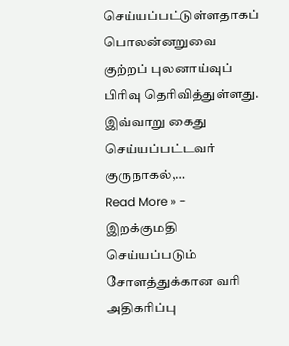செய்யப்பட்டுள்ளதாகப் பொலன்னறுவை குற்றப் புலனாய்வுப் பிரிவு தெரிவித்துள்ளது. இவ்வாறு கைது செய்யப்பட்டவர் குருநாகல்,…
Read More » -
இறக்குமதி செய்யப்படும் சோளத்துக்கான வரி அதிகரிப்பு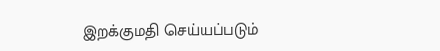இறக்குமதி செய்யப்படும்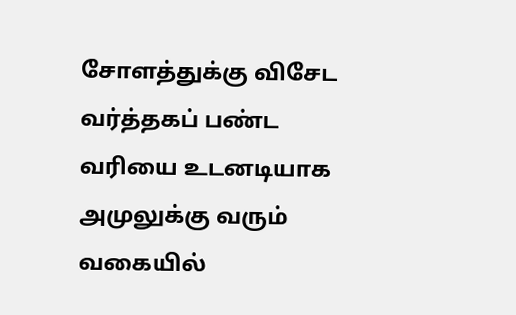சோளத்துக்கு விசேட வர்த்தகப் பண்ட வரியை உடனடியாக அமுலுக்கு வரும் வகையில்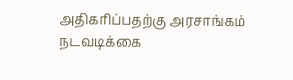அதிகரிப்பதற்கு அரசாங்கம் நடவடிக்கை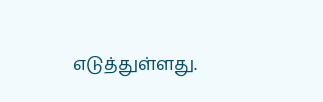எடுத்துள்ளது.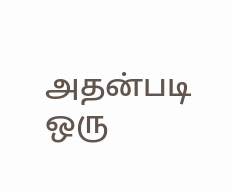அதன்படி ஒரு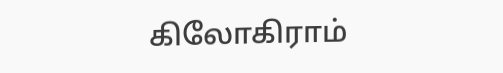கிலோகிராம்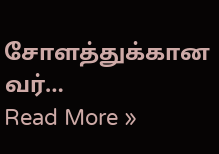சோளத்துக்கான வர்…
Read More »